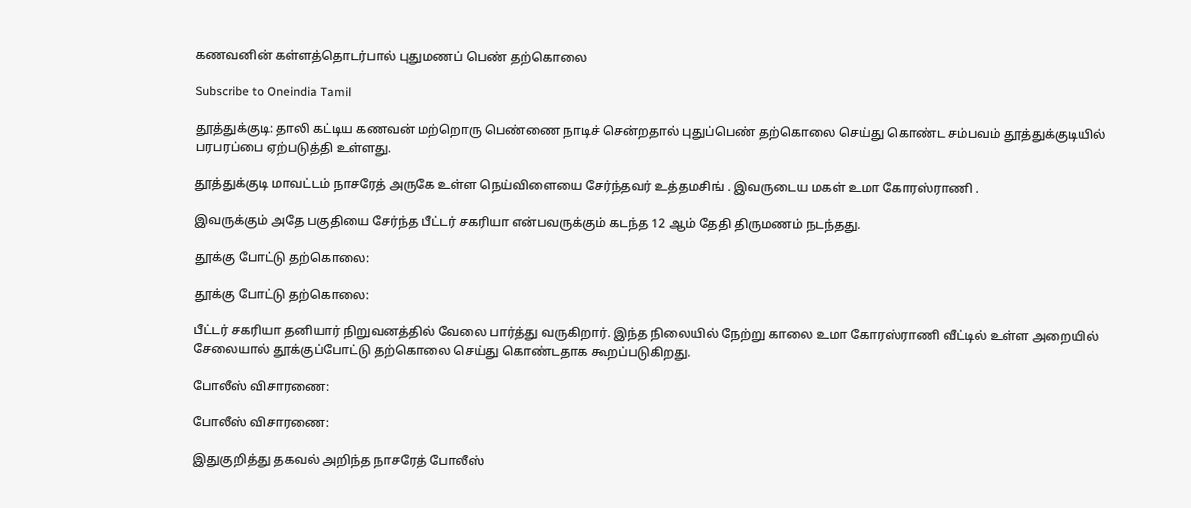கணவனின் கள்ளத்தொடர்பால் புதுமணப் பெண் தற்கொலை

Subscribe to Oneindia Tamil

தூத்துக்குடி: தாலி கட்டிய கணவன் மற்றொரு பெண்ணை நாடிச் சென்றதால் புதுப்பெண் தற்கொலை செய்து கொண்ட சம்பவம் தூத்துக்குடியில் பரபரப்பை ஏற்படுத்தி உள்ளது.

தூத்துக்குடி மாவட்டம் நாசரேத் அருகே உள்ள நெய்விளையை சேர்ந்தவர் உத்தமசிங் . இவருடைய மகள் உமா கோரஸ்ராணி .

இவருக்கும் அதே பகுதியை சேர்ந்த பீட்டர் சகரியா என்பவருக்கும் கடந்த 12 ஆம் தேதி திருமணம் நடந்தது.

தூக்கு போட்டு தற்கொலை:

தூக்கு போட்டு தற்கொலை:

பீட்டர் சகரியா தனியார் நிறுவனத்தில் வேலை பார்த்து வருகிறார். இந்த நிலையில் நேற்று காலை உமா கோரஸ்ராணி வீட்டில் உள்ள அறையில் சேலையால் தூக்குப்போட்டு தற்கொலை செய்து கொண்டதாக கூறப்படுகிறது.

போலீஸ் விசாரணை:

போலீஸ் விசாரணை:

இதுகுறித்து தகவல் அறிந்த நாசரேத் போலீஸ்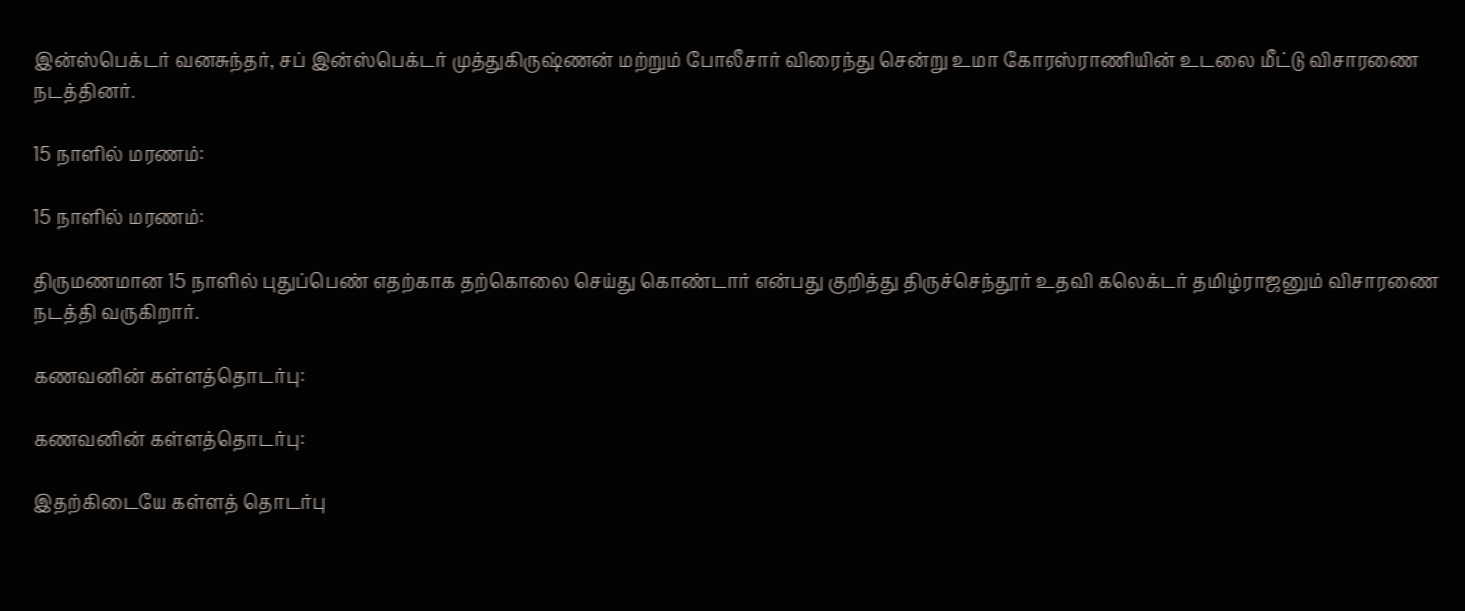இன்ஸ்பெக்டர் வனசுந்தர், சப் இன்ஸ்பெக்டர் முத்துகிருஷ்ணன் மற்றும் போலீசார் விரைந்து சென்று உமா கோரஸ்ராணியின் உடலை மீட்டு விசாரணை நடத்தினர்.

15 நாளில் மரணம்:

15 நாளில் மரணம்:

திருமணமான 15 நாளில் புதுப்பெண் எதற்காக தற்கொலை செய்து கொண்டார் என்பது குறித்து திருச்செந்தூர் உதவி கலெக்டர் தமிழ்ராஜனும் விசாரணை நடத்தி வருகிறார்.

கணவனின் கள்ளத்தொடர்பு:

கணவனின் கள்ளத்தொடர்பு:

இதற்கிடையே கள்ளத் தொடர்பு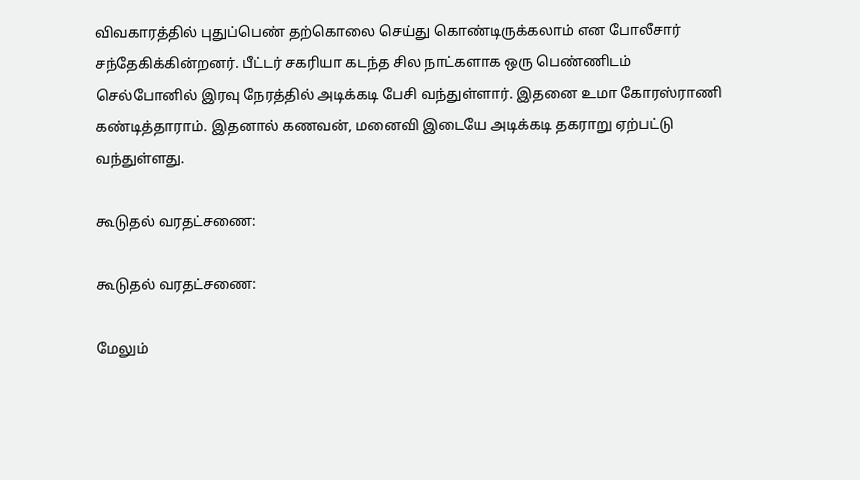விவகாரத்தில் புதுப்பெண் தற்கொலை செய்து கொண்டிருக்கலாம் என போலீசார் சந்தேகிக்கின்றனர். பீட்டர் சகரியா கடந்த சில நாட்களாக ஒரு பெண்ணிடம் செல்போனில் இரவு நேரத்தில் அடிக்கடி பேசி வந்துள்ளார். இதனை உமா கோரஸ்ராணி கண்டித்தாராம். இதனால் கணவன், மனைவி இடையே அடிக்கடி தகராறு ஏற்பட்டு வந்துள்ளது.

கூடுதல் வரதட்சணை:

கூடுதல் வரதட்சணை:

மேலும்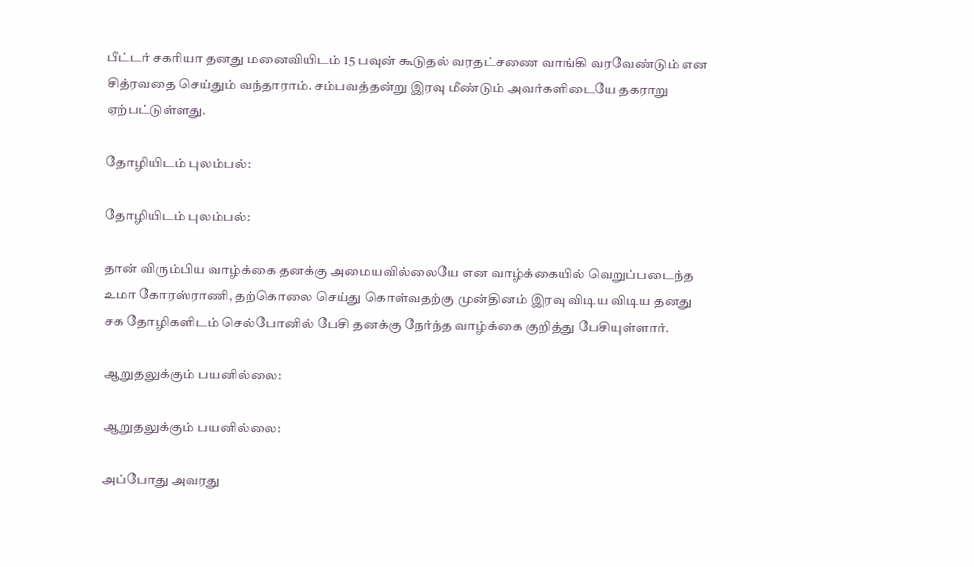பீட்டர் சகரியா தனது மனைவியிடம் 15 பவுன் கூடுதல் வரதட்சணை வாங்கி வரவேண்டும் என சித்ரவதை செய்தும் வந்தாராம். சம்பவத்தன்று இரவு மீண்டும் அவர்களிடையே தகராறு ஏற்பட்டுள்ளது.

தோழியிடம் புலம்பல்:

தோழியிடம் புலம்பல்:

தான் விரும்பிய வாழ்க்கை தனக்கு அமையவில்லையே என வாழ்க்கையில் வெறுப்படைந்த உமா கோரஸ்ராணி, தற்கொலை செய்து கொள்வதற்கு முன்தினம் இரவு விடிய விடிய தனது சக தோழிகளிடம் செல்போனில் பேசி தனக்கு நேர்ந்த வாழ்க்கை குறித்து பேசியுள்ளார்.

ஆறுதலுக்கும் பயனில்லை:

ஆறுதலுக்கும் பயனில்லை:

அப்போது அவரது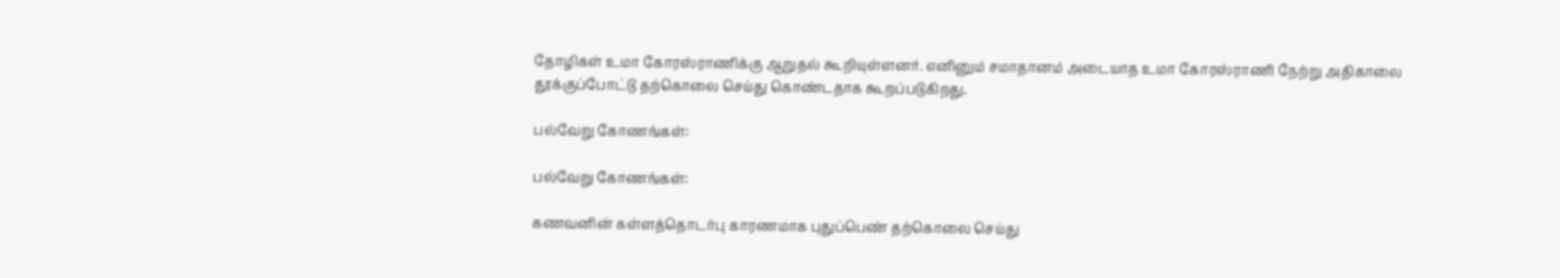தோழிகள் உமா கோரஸ்ராணிக்கு ஆறுதல் கூறியுள்ளனர். எனினும் சமாதானம் அடையாத உமா கோரஸ்ராணி நேற்று அதிகாலை தூக்குப்போட்டு தற்கொலை செய்து கொண்டதாக கூறப்படுகிறது.

பல்வேறு கோணங்கள்:

பல்வேறு கோணங்கள்:

கணவனின் கள்ளத்தொடர்பு காரணமாக புதுப்பெண் தற்கொலை செய்து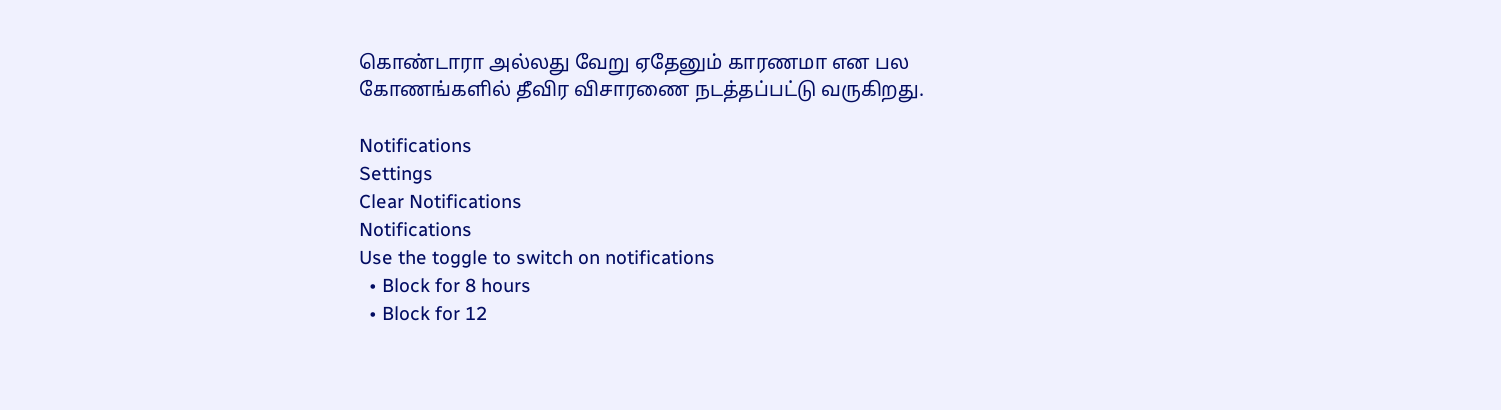கொண்டாரா அல்லது வேறு ஏதேனும் காரணமா என பல கோணங்களில் தீவிர விசாரணை நடத்தப்பட்டு வருகிறது.

Notifications
Settings
Clear Notifications
Notifications
Use the toggle to switch on notifications
  • Block for 8 hours
  • Block for 12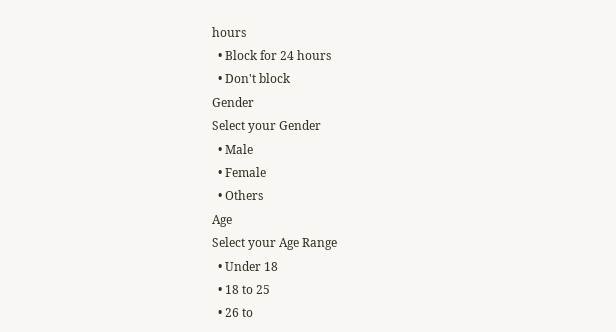hours
  • Block for 24 hours
  • Don't block
Gender
Select your Gender
  • Male
  • Female
  • Others
Age
Select your Age Range
  • Under 18
  • 18 to 25
  • 26 to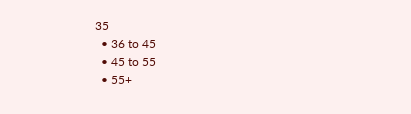35
  • 36 to 45
  • 45 to 55
  • 55+